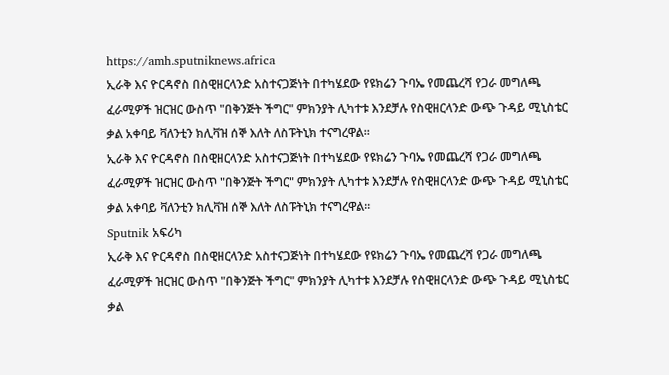https://amh.sputniknews.africa
ኢራቅ እና ዮርዳኖስ በስዊዘርላንድ አስተናጋጅነት በተካሄደው የዩክሬን ጉባኤ የመጨረሻ የጋራ መግለጫ ፈራሚዎች ዝርዝር ውስጥ "በቅንጅት ችግር" ምክንያት ሊካተቱ እንደቻሉ የስዊዘርላንድ ውጭ ጉዳይ ሚኒስቴር ቃል አቀባይ ቫለንቲን ክሊቫዝ ሰኞ እለት ለስፑትኒክ ተናግረዋል።
ኢራቅ እና ዮርዳኖስ በስዊዘርላንድ አስተናጋጅነት በተካሄደው የዩክሬን ጉባኤ የመጨረሻ የጋራ መግለጫ ፈራሚዎች ዝርዝር ውስጥ "በቅንጅት ችግር" ምክንያት ሊካተቱ እንደቻሉ የስዊዘርላንድ ውጭ ጉዳይ ሚኒስቴር ቃል አቀባይ ቫለንቲን ክሊቫዝ ሰኞ እለት ለስፑትኒክ ተናግረዋል።
Sputnik አፍሪካ
ኢራቅ እና ዮርዳኖስ በስዊዘርላንድ አስተናጋጅነት በተካሄደው የዩክሬን ጉባኤ የመጨረሻ የጋራ መግለጫ ፈራሚዎች ዝርዝር ውስጥ "በቅንጅት ችግር" ምክንያት ሊካተቱ እንደቻሉ የስዊዘርላንድ ውጭ ጉዳይ ሚኒስቴር ቃል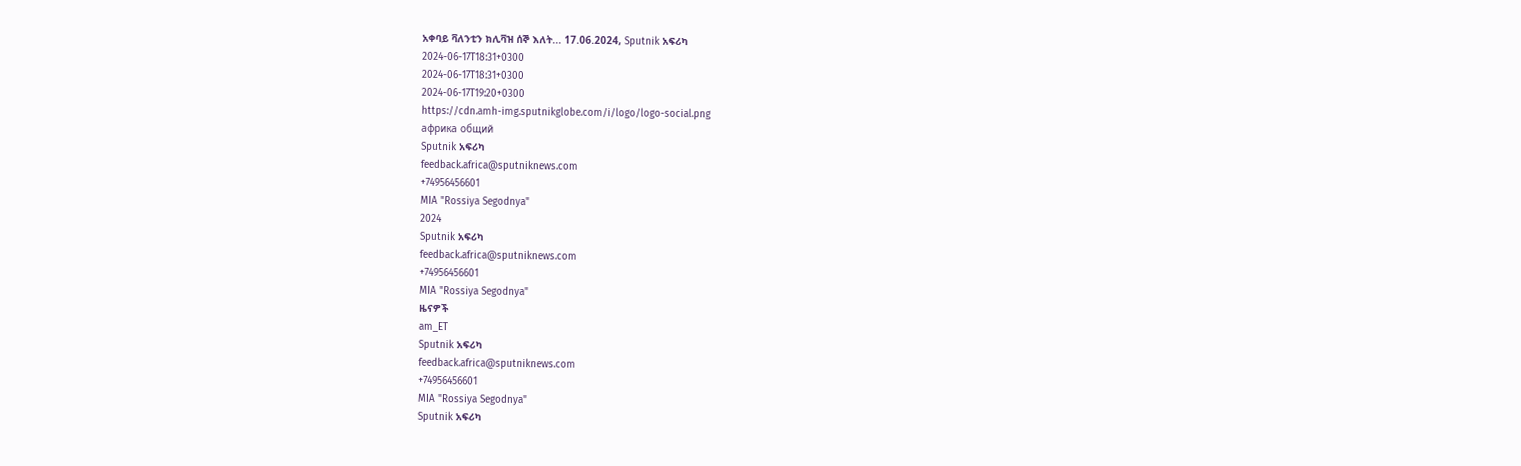አቀባይ ቫለንቲን ክሊቫዝ ሰኞ እለት... 17.06.2024, Sputnik አፍሪካ
2024-06-17T18:31+0300
2024-06-17T18:31+0300
2024-06-17T19:20+0300
https://cdn.amh-img.sputnikglobe.com/i/logo/logo-social.png
африка общий
Sputnik አፍሪካ
feedback.africa@sputniknews.com
+74956456601
MIA "Rossiya Segodnya"
2024
Sputnik አፍሪካ
feedback.africa@sputniknews.com
+74956456601
MIA "Rossiya Segodnya"
ዜናዎች
am_ET
Sputnik አፍሪካ
feedback.africa@sputniknews.com
+74956456601
MIA "Rossiya Segodnya"
Sputnik አፍሪካ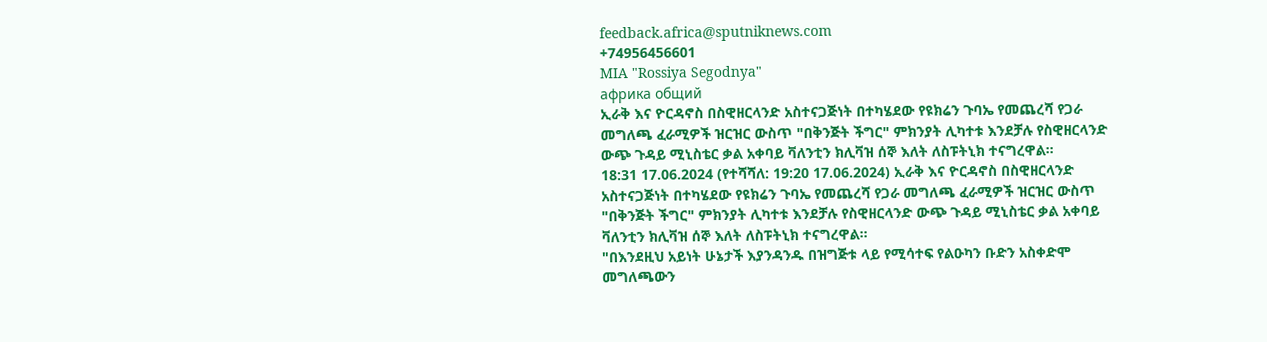feedback.africa@sputniknews.com
+74956456601
MIA "Rossiya Segodnya"
африка общий
ኢራቅ እና ዮርዳኖስ በስዊዘርላንድ አስተናጋጅነት በተካሄደው የዩክሬን ጉባኤ የመጨረሻ የጋራ መግለጫ ፈራሚዎች ዝርዝር ውስጥ "በቅንጅት ችግር" ምክንያት ሊካተቱ እንደቻሉ የስዊዘርላንድ ውጭ ጉዳይ ሚኒስቴር ቃል አቀባይ ቫለንቲን ክሊቫዝ ሰኞ እለት ለስፑትኒክ ተናግረዋል።
18:31 17.06.2024 (የተሻሻለ: 19:20 17.06.2024) ኢራቅ እና ዮርዳኖስ በስዊዘርላንድ አስተናጋጅነት በተካሄደው የዩክሬን ጉባኤ የመጨረሻ የጋራ መግለጫ ፈራሚዎች ዝርዝር ውስጥ "በቅንጅት ችግር" ምክንያት ሊካተቱ እንደቻሉ የስዊዘርላንድ ውጭ ጉዳይ ሚኒስቴር ቃል አቀባይ ቫለንቲን ክሊቫዝ ሰኞ እለት ለስፑትኒክ ተናግረዋል።
"በእንደዚህ አይነት ሁኔታች እያንዳንዱ በዝግጅቱ ላይ የሚሳተፍ የልዑካን ቡድን አስቀድሞ መግለጫውን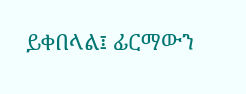ይቀበላል፤ ፊርማውን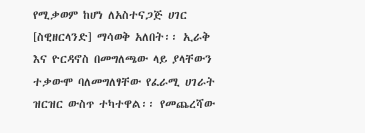የሚቃወም ከሆነ ለአስተናጋጅ ሀገር [ስዊዘርላንድ] ማሳወቅ አለበት፡፡ ኢራቅ እና ዮርዳኖስ በመግለጫው ላይ ያላቸውን ተቃውሞ ባለመግለፃቸው የፈራሚ ሀገራት ዝርዝር ውስጥ ተካተዋል፡፡ የመጨረሻው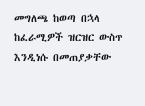መግለጫ ከወጣ በኋላ ከፈራሚዎች ዝርዝር ውስጥ እንዲነሱ በመጠያቃቸው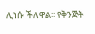ሊነሱ ችለዋል፡፡ የቅንጅት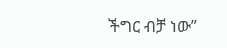ችግር ብቻ ነው”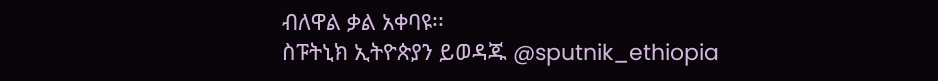ብለዋል ቃል አቀባዩ፡፡
ስፑትኒክ ኢትዮጵያን ይወዳጁ @sputnik_ethiopia